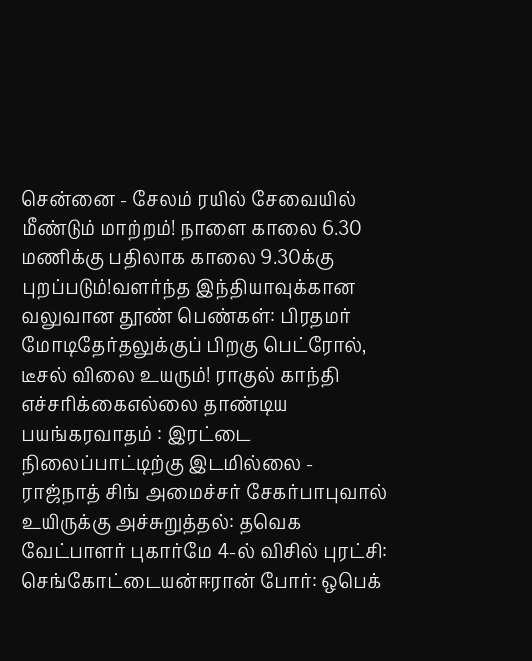சென்னை - சேலம் ரயில் சேவையில் மீண்டும் மாற்றம்! நாளை காலை 6.30 மணிக்கு பதிலாக காலை 9.30க்கு புறப்படும்!வளர்ந்த இந்தியாவுக்கான வலுவான தூண் பெண்கள்: பிரதமர் மோடிதேர்தலுக்குப் பிறகு பெட்ரோல், டீசல் விலை உயரும்! ராகுல் காந்தி எச்சரிக்கைஎல்லை தாண்டிய பயங்கரவாதம் : இரட்டை நிலைப்பாட்டிற்கு இடமில்லை - ராஜ்நாத் சிங் அமைச்சர் சேகர்பாபுவால் உயிருக்கு அச்சுறுத்தல்: தவெக வேட்பாளர் புகார்மே 4-ல் விசில் புரட்சி: செங்கோட்டையன்ஈரான் போர்: ஒபெக்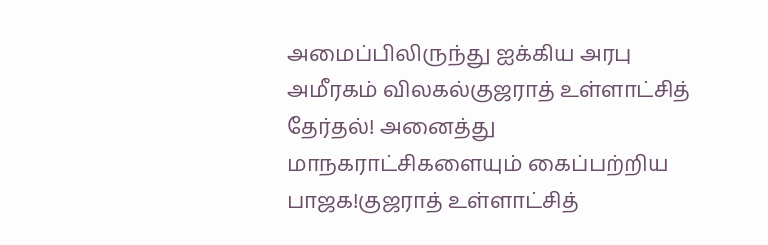அமைப்பிலிருந்து ஐக்கிய அரபு அமீரகம் விலகல்குஜராத் உள்ளாட்சித் தேர்தல்! அனைத்து மாநகராட்சிகளையும் கைப்பற்றிய பாஜக!குஜராத் உள்ளாட்சித்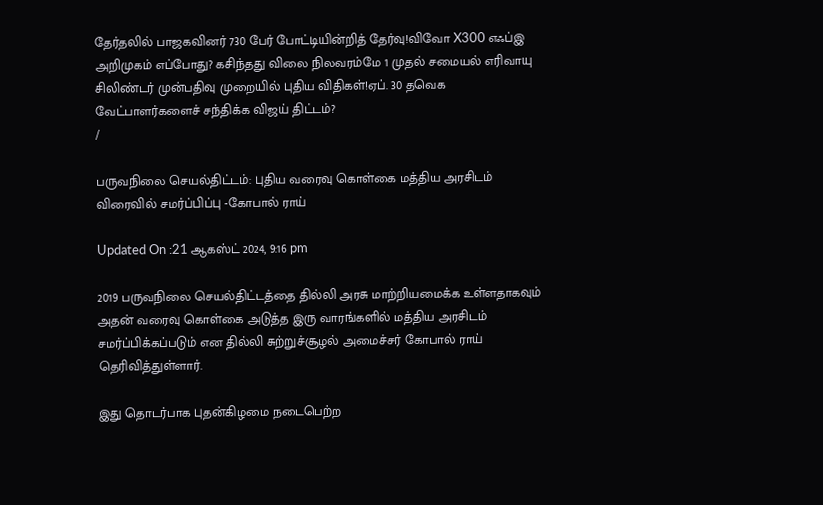தேர்தலில் பாஜகவினர் 730 பேர் போட்டியின்றித் தேர்வு!விவோ X300 எஃப்இ அறிமுகம் எப்போது? கசிந்தது விலை நிலவரம்மே 1 முதல் சமையல் எரிவாயு சிலிண்டர் முன்பதிவு முறையில் புதிய விதிகள்!ஏப். 30 தவெக வேட்பாளர்களைச் சந்திக்க விஜய் திட்டம்?
/

பருவநிலை செயல்திட்டம்: புதிய வரைவு கொள்கை மத்திய அரசிடம் விரைவில் சமர்ப்பிப்பு -கோபால் ராய்

Updated On :21 ஆகஸ்ட் 2024, 9:16 pm

2019 பருவநிலை செயல்திட்டத்தை தில்லி அரசு மாற்றியமைக்க உள்ளதாகவும் அதன் வரைவு கொள்கை அடுத்த இரு வாரங்களில் மத்திய அரசிடம் சமர்ப்பிக்கப்படும் என தில்லி சுற்றுச்சூழல் அமைச்சர் கோபால் ராய் தெரிவித்துள்ளார்.

இது தொடர்பாக புதன்கிழமை நடைபெற்ற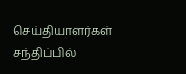செய்தியாளர்கள் சந்திப்பில்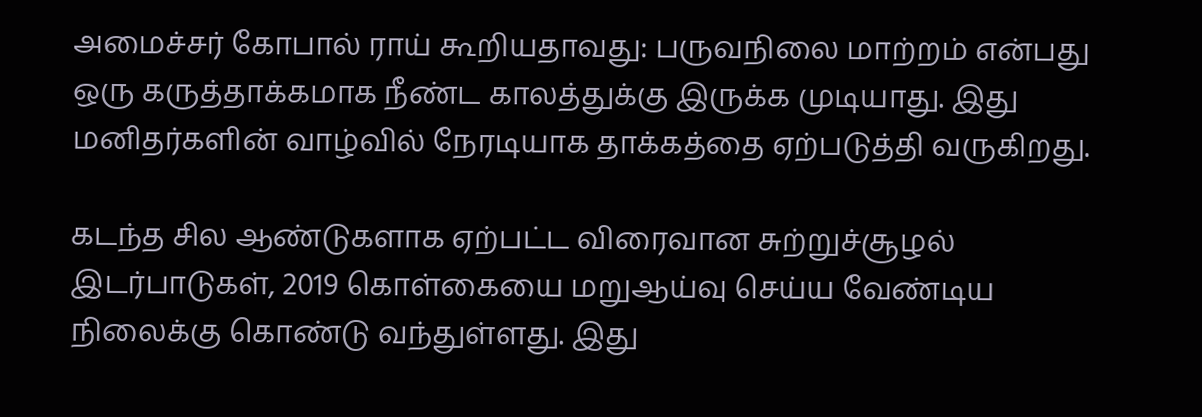அமைச்சர் கோபால் ராய் கூறியதாவது: பருவநிலை மாற்றம் என்பது ஒரு கருத்தாக்கமாக நீண்ட காலத்துக்கு இருக்க முடியாது. இது மனிதர்களின் வாழ்வில் நேரடியாக தாக்கத்தை ஏற்படுத்தி வருகிறது.

கடந்த சில ஆண்டுகளாக ஏற்பட்ட விரைவான சுற்றுச்சூழல் இடர்பாடுகள், 2019 கொள்கையை மறுஆய்வு செய்ய வேண்டிய நிலைக்கு கொண்டு வந்துள்ளது. இது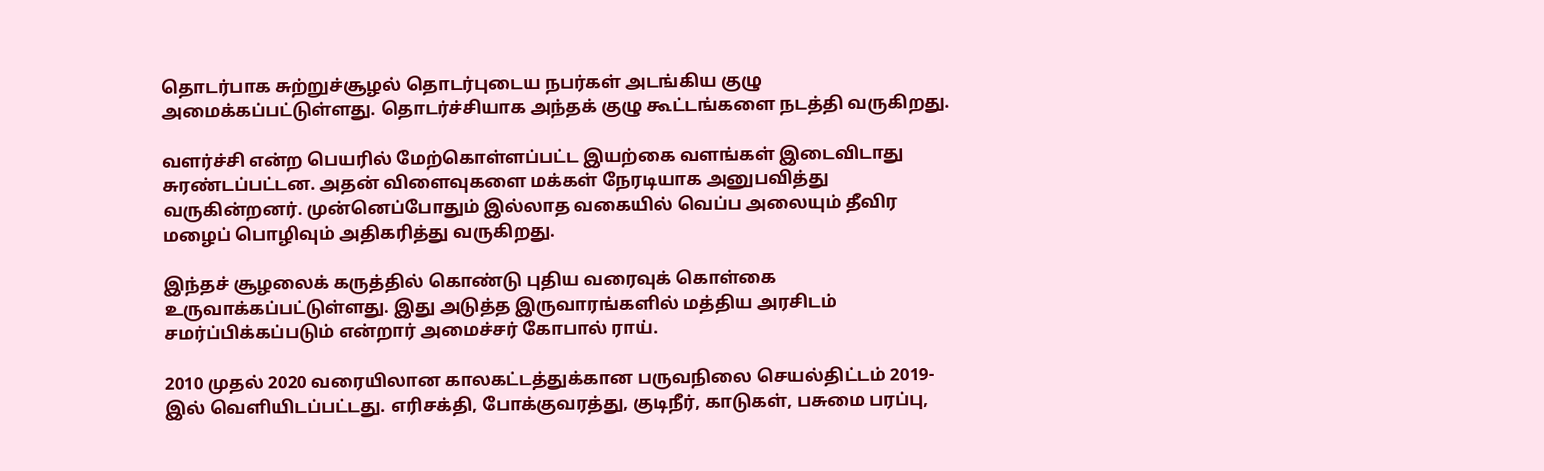தொடர்பாக சுற்றுச்சூழல் தொடர்புடைய நபர்கள் அடங்கிய குழு அமைக்கப்பட்டுள்ளது. தொடர்ச்சியாக அந்தக் குழு கூட்டங்களை நடத்தி வருகிறது.

வளர்ச்சி என்ற பெயரில் மேற்கொள்ளப்பட்ட இயற்கை வளங்கள் இடைவிடாது சுரண்டப்பட்டன. அதன் விளைவுகளை மக்கள் நேரடியாக அனுபவித்து வருகின்றனர். முன்னெப்போதும் இல்லாத வகையில் வெப்ப அலையும் தீவிர மழைப் பொழிவும் அதிகரித்து வருகிறது.

இந்தச் சூழலைக் கருத்தில் கொண்டு புதிய வரைவுக் கொள்கை உருவாக்கப்பட்டுள்ளது. இது அடுத்த இருவாரங்களில் மத்திய அரசிடம் சமர்ப்பிக்கப்படும் என்றார் அமைச்சர் கோபால் ராய்.

2010 முதல் 2020 வரையிலான காலகட்டத்துக்கான பருவநிலை செயல்திட்டம் 2019-இல் வெளியிடப்பட்டது. எரிசக்தி, போக்குவரத்து, குடிநீர், காடுகள், பசுமை பரப்பு,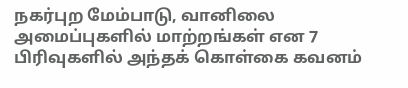நகர்புற மேம்பாடு, வானிலை அமைப்புகளில் மாற்றங்கள் என 7 பிரிவுகளில் அந்தக் கொள்கை கவனம்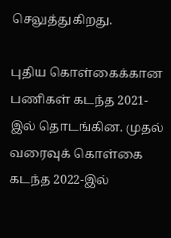செலுத்துகிறது.

புதிய கொள்கைக்கான பணிகள் கடந்த 2021-இல் தொடங்கின. முதல் வரைவுக் கொள்கை கடந்த 2022-இல்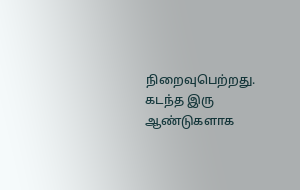நிறைவுபெற்றது. கடந்த இரு ஆண்டுகளாக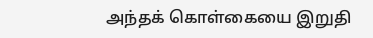அந்தக் கொள்கையை இறுதி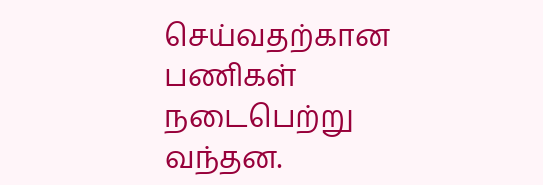செய்வதற்கான பணிகள் நடைபெற்று வந்தன.